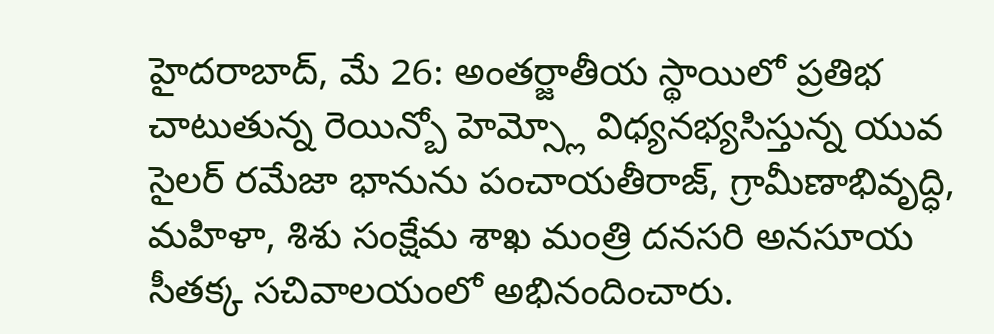హైదరాబాద్, మే 26: అంతర్జాతీయ స్థాయిలో ప్రతిభ చాటుతున్న రెయిన్బో హెమ్స్లో విధ్యనభ్యసిస్తున్న యువ సైలర్ రమేజా భానును పంచాయతీరాజ్, గ్రామీణాభివృద్ధి, మహిళా, శిశు సంక్షేమ శాఖ మంత్రి దనసరి అనసూయ సీతక్క సచివాలయంలో అభినందించారు.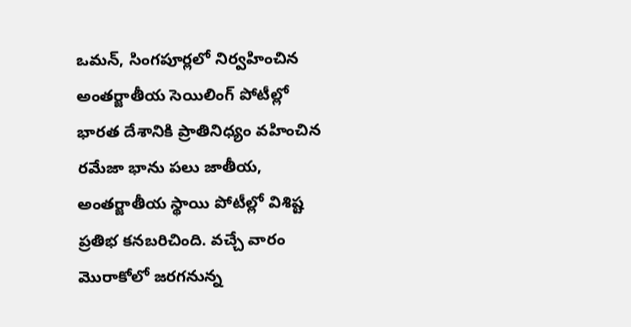ఒమన్, సింగపూర్లలో నిర్వహించిన అంతర్జాతీయ సెయిలింగ్ పోటీల్లో భారత దేశానికి ప్రాతినిధ్యం వహించిన రమేజా భాను పలు జాతీయ, అంతర్జాతీయ స్థాయి పోటీల్లో విశిష్ట ప్రతిభ కనబరిచింది. వచ్చే వారం మొరాకోలో జరగనున్న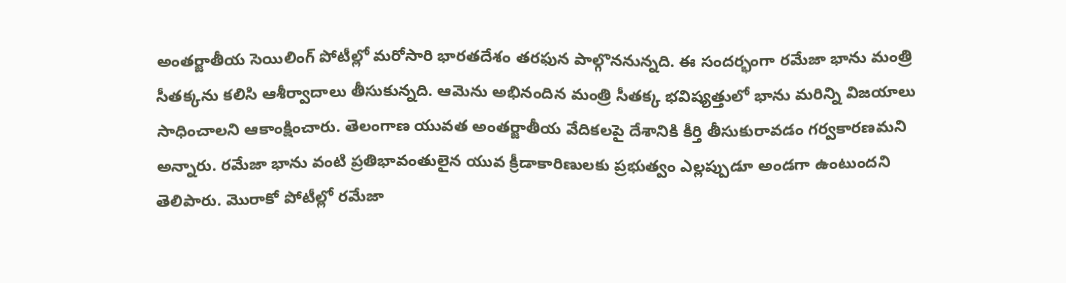అంతర్జాతీయ సెయిలింగ్ పోటీల్లో మరోసారి భారతదేశం తరఫున పాల్గొననున్నది. ఈ సందర్భంగా రమేజా భాను మంత్రి సీతక్కను కలిసి ఆశీర్వాదాలు తీసుకున్నది. ఆమెను అభినందిన మంత్రి సీతక్క భవిష్యత్తులో భాను మరిన్ని విజయాలు సాధించాలని ఆకాంక్షించారు. తెలంగాణ యువత అంతర్జాతీయ వేదికలపై దేశానికి కీర్తి తీసుకురావడం గర్వకారణమని అన్నారు. రమేజా భాను వంటి ప్రతిభావంతులైన యువ క్రీడాకారిణులకు ప్రభుత్వం ఎల్లప్పుడూ అండగా ఉంటుందని తెలిపారు. మొరాకో పోటీల్లో రమేజా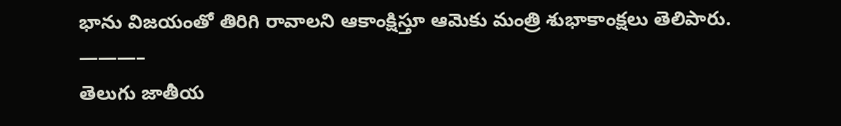భాను విజయంతో తిరిగి రావాలని ఆకాంక్షిస్తూ ఆమెకు మంత్రి శుభాకాంక్షలు తెలిపారు.
———–
తెలుగు జాతీయ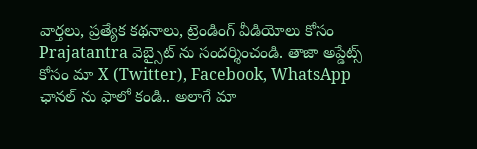వార్తలు, ప్రత్యేక కథనాలు, ట్రెండింగ్ వీడియోలు కోసం Prajatantra వెబ్సైట్ ను సందర్శించండి. తాజా అప్డేట్స్ కోసం మా X (Twitter), Facebook, WhatsApp ఛానల్ ను ఫాలో కండి.. అలాగే మా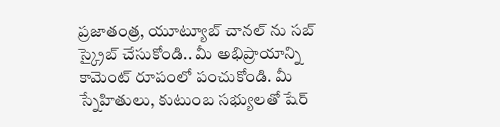ప్రజాతంత్ర, యూట్యూబ్ చానల్ ను సబ్ స్క్రైబ్ చేసుకోండి.. మీ అభిప్రాయాన్ని కామెంట్ రూపంలో పంచుకోండి. మీ స్నేహితులు, కుటుంబ సభ్యులతో షేర్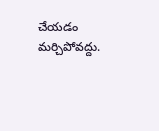చేయడం మర్చిపోవద్దు.